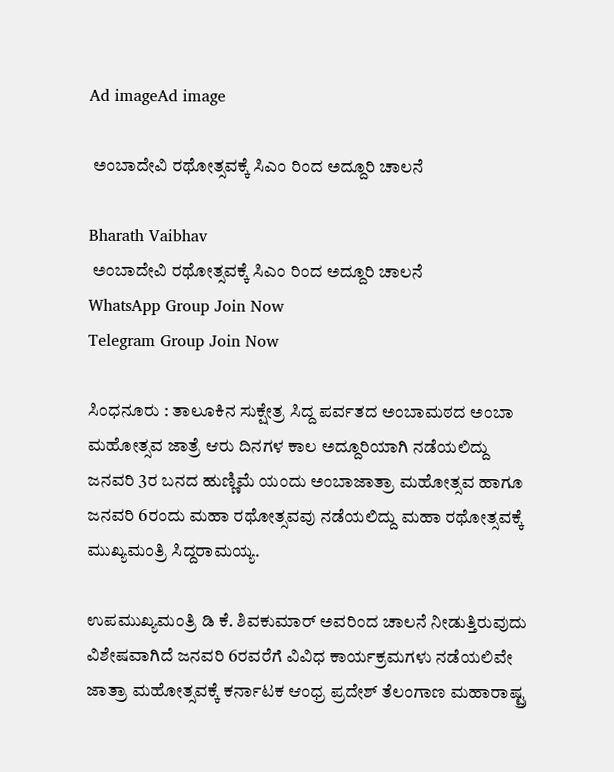Ad imageAd image

 ಅಂಬಾದೇವಿ ರಥೋತ್ಸವಕ್ಕೆ ಸಿಎಂ ರಿಂದ ಅದ್ದೂರಿ ಚಾಲನೆ

Bharath Vaibhav
 ಅಂಬಾದೇವಿ ರಥೋತ್ಸವಕ್ಕೆ ಸಿಎಂ ರಿಂದ ಅದ್ದೂರಿ ಚಾಲನೆ
WhatsApp Group Join Now
Telegram Group Join Now

ಸಿಂಧನೂರು : ತಾಲೂಕಿನ ಸುಕ್ಷೇತ್ರ ಸಿದ್ದ ಪರ್ವತದ ಅಂಬಾಮಠದ ಅಂಬಾ ಮಹೋತ್ಸವ ಜಾತ್ರೆ ಆರು ದಿನಗಳ ಕಾಲ ಅದ್ದೂರಿಯಾಗಿ ನಡೆಯಲಿದ್ದು ಜನವರಿ 3ರ ಬನದ ಹುಣ್ಣಿಮೆ ಯಂದು ಅಂಬಾಜಾತ್ರಾ ಮಹೋತ್ಸವ ಹಾಗೂ ಜನವರಿ 6ರಂದು ಮಹಾ ರಥೋತ್ಸವವು ನಡೆಯಲಿದ್ದು ಮಹಾ ರಥೋತ್ಸವಕ್ಕೆ ಮುಖ್ಯಮಂತ್ರಿ ಸಿದ್ದರಾಮಯ್ಯ.

ಉಪಮುಖ್ಯಮಂತ್ರಿ ಡಿ ಕೆ. ಶಿವಕುಮಾರ್ ಅವರಿಂದ ಚಾಲನೆ ನೀಡುತ್ತಿರುವುದು ವಿಶೇಷವಾಗಿದೆ ಜನವರಿ 6ರವರೆಗೆ ವಿವಿಧ ಕಾರ್ಯಕ್ರಮಗಳು ನಡೆಯಲಿವೇ ಜಾತ್ರಾ ಮಹೋತ್ಸವಕ್ಕೆ ಕರ್ನಾಟಕ ಆಂಧ್ರ ಪ್ರದೇಶ್ ತೆಲಂಗಾಣ ಮಹಾರಾಷ್ಟ್ರ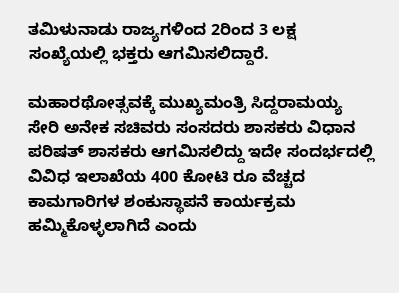ತಮಿಳುನಾಡು ರಾಜ್ಯಗಳಿಂದ 2ರಿಂದ 3 ಲಕ್ಷ ಸಂಖ್ಯೆಯಲ್ಲಿ ಭಕ್ತರು ಆಗಮಿಸಲಿದ್ದಾರೆ.

ಮಹಾರಥೋತ್ಸವಕ್ಕೆ ಮುಖ್ಯಮಂತ್ರಿ ಸಿದ್ದರಾಮಯ್ಯ ಸೇರಿ ಅನೇಕ ಸಚಿವರು ಸಂಸದರು ಶಾಸಕರು ವಿಧಾನ ಪರಿಷತ್ ಶಾಸಕರು ಆಗಮಿಸಲಿದ್ದು ಇದೇ ಸಂದರ್ಭದಲ್ಲಿ ವಿವಿಧ ಇಲಾಖೆಯ 400 ಕೋಟಿ ರೂ ವೆಚ್ಚದ ಕಾಮಗಾರಿಗಳ ಶಂಕುಸ್ಥಾಪನೆ ಕಾರ್ಯಕ್ರಮ ಹಮ್ಮಿಕೊಳ್ಳಲಾಗಿದೆ ಎಂದು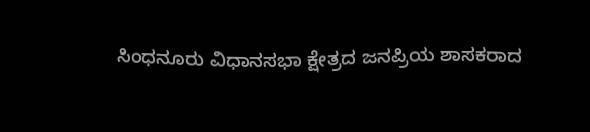ಸಿಂಧನೂರು ವಿಧಾನಸಭಾ ಕ್ಷೇತ್ರದ ಜನಪ್ರಿಯ ಶಾಸಕರಾದ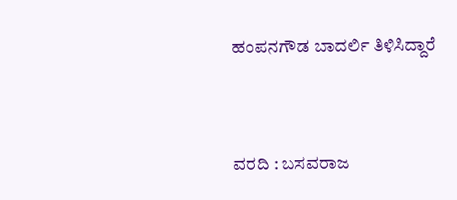ಹಂಪನಗೌಡ ಬಾದರ್ಲಿ ತಿಳಿಸಿದ್ದಾರೆ



ವರದಿ : ಬಸವರಾಜ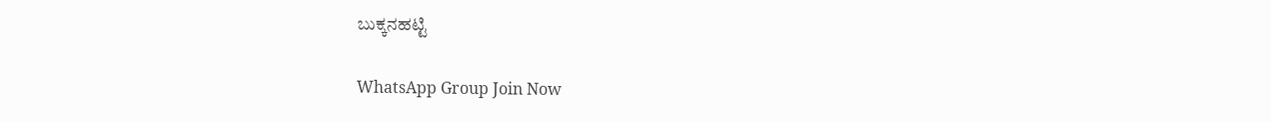ಬುಕ್ಕನಹಟ್ಟಿ

WhatsApp Group Join Now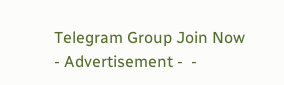Telegram Group Join Now
- Advertisement -  -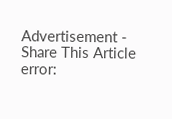Advertisement -
Share This Article
error: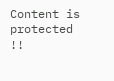Content is protected !!